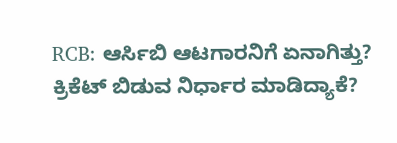RCB: ಆರ್ಸಿಬಿ ಆಟಗಾರನಿಗೆ ಏನಾಗಿತ್ತು? ಕ್ರಿಕೆಟ್ ಬಿಡುವ ನಿರ್ಧಾರ ಮಾಡಿದ್ಯಾಕೆ?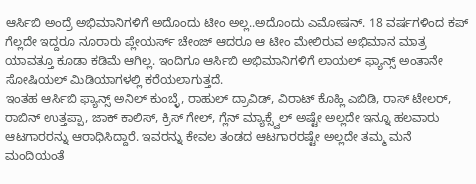ಆರ್ಸಿಬಿ ಅಂದ್ರೆ ಅಭಿಮಾನಿಗಳಿಗೆ ಅದೊಂದು ಟೀಂ ಅಲ್ಲ..ಅದೊಂದು ಎಮೋಷನ್. 18 ವರ್ಷಗಳಿಂದ ಕಪ್ ಗೆಲ್ಲದೇ ಇದ್ದರೂ ನೂರಾರು ಪ್ಲೇಯರ್ಸ್ ಚೇಂಜ್ ಆದರೂ ಆ ಟೀಂ ಮೇಲಿರುವ ಅಭಿಮಾನ ಮಾತ್ರ ಯಾವತ್ತೂ ಕೂಡಾ ಕಡಿಮೆ ಆಗಿಲ್ಲ. ಇಂದಿಗೂ ಆರ್ಸಿಬಿ ಅಭಿಮಾನಿಗಳಿಗೆ ಲಾಯಲ್ ಫ್ಯಾನ್ಸ್ ಅಂತಾನೇ ಸೋಷಿಯಲ್ ಮಿಡಿಯಾಗಳಲ್ಲಿ ಕರೆಯಲಾಗುತ್ತದೆ.
ಇಂತಹ ಆರ್ಸಿಬಿ ಫ್ಯಾನ್ಸ್ ಅನಿಲ್ ಕುಂಬ್ಳೆ, ರಾಹುಲ್ ದ್ರಾವಿಡ್, ವಿರಾಟ್ ಕೊಹ್ಲಿ ಎಬಿಡಿ, ರಾಸ್ ಟೇಲರ್, ರಾಬಿನ್ ಉತ್ತಪ್ಪಾ, ಜಾಕ್ ಕಾಲಿಸ್, ಕ್ರಿಸ್ ಗೇಲ್, ಗ್ಲೆನ್ ಮ್ಯಾಕ್ಸ್ವೆಲ್ ಅಷ್ಟೇ ಅಲ್ಲದೇ ಇನ್ನೂ ಹಲವಾರು ಆಟಗಾರರನ್ನು ಆರಾಧಿಸಿದ್ದಾರೆ. ಇವರನ್ನು ಕೇವಲ ತಂಡದ ಆಟಗಾರರಷ್ಟೇ ಅಲ್ಲದೇ ತಮ್ಮ ಮನೆ ಮಂದಿಯಂತೆ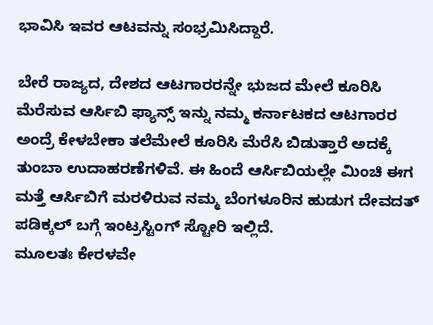ಭಾವಿಸಿ ಇವರ ಆಟವನ್ನು ಸಂಭ್ರಮಿಸಿದ್ದಾರೆ.

ಬೇರೆ ರಾಜ್ಯದ, ದೇಶದ ಆಟಗಾರರನ್ನೇ ಭುಜದ ಮೇಲೆ ಕೂರಿಸಿ ಮೆರೆಸುವ ಆರ್ಸಿಬಿ ಫ್ಯಾನ್ಸ್ ಇನ್ನು ನಮ್ಮ ಕರ್ನಾಟಕದ ಆಟಗಾರರ ಅಂದ್ರೆ ಕೇಳಬೇಕಾ ತಲೆಮೇಲೆ ಕೂರಿಸಿ ಮೆರೆಸಿ ಬಿಡುತ್ತಾರೆ ಅದಕ್ಕೆ ತುಂಬಾ ಉದಾಹರಣೆಗಳಿವೆ. ಈ ಹಿಂದೆ ಆರ್ಸಿಬಿಯಲ್ಲೇ ಮಿಂಚಿ ಈಗ ಮತ್ತೆ ಆರ್ಸಿಬಿಗೆ ಮರಳಿರುವ ನಮ್ಮ ಬೆಂಗಳೂರಿನ ಹುಡುಗ ದೇವದತ್ ಪಡಿಕ್ಕಲ್ ಬಗ್ಗೆ ಇಂಟ್ರಸ್ಟಿಂಗ್ ಸ್ಟೋರಿ ಇಲ್ಲಿದೆ.
ಮೂಲತಃ ಕೇರಳವೇ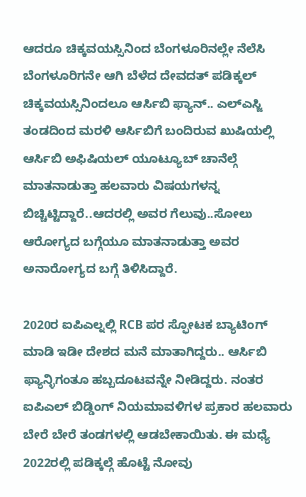ಆದರೂ ಚಿಕ್ಕವಯಸ್ಸಿನಿಂದ ಬೆಂಗಳೂರಿನಲ್ಲೇ ನೆಲೆಸಿ ಬೆಂಗಳೂರಿಗನೇ ಆಗಿ ಬೆಳೆದ ದೇವದತ್ ಪಡಿಕ್ಕಲ್ ಚಿಕ್ಕವಯಸ್ಸಿನಿಂದಲೂ ಆರ್ಸಿಬಿ ಫ್ಯಾನ್.. ಎಲ್ಎಸ್ಜಿ ತಂಡದಿಂದ ಮರಳಿ ಆರ್ಸಿಬಿಗೆ ಬಂದಿರುವ ಖುಷಿಯಲ್ಲಿ ಆರ್ಸಿಬಿ ಅಫಿಷಿಯಲ್ ಯೂಟ್ಯೂಬ್ ಚಾನೆಲ್ಗೆ ಮಾತನಾಡುತ್ತಾ ಹಲವಾರು ವಿಷಯಗಳನ್ನ ಬಿಚ್ಚಿಟ್ಟಿದ್ದಾರೆ..ಆದರಲ್ಲಿ ಅವರ ಗೆಲುವು..ಸೋಲು ಆರೋಗ್ಯದ ಬಗ್ಗೆಯೂ ಮಾತನಾಡುತ್ತಾ ಅವರ ಅನಾರೋಗ್ಯದ ಬಗ್ಗೆ ತಿಳಿಸಿದ್ದಾರೆ.

2020ರ ಐಪಿಎಲ್ನಲ್ಲಿ RCB ಪರ ಸ್ಫೋಟಕ ಬ್ಯಾಟಿಂಗ್ ಮಾಡಿ ಇಡೀ ದೇಶದ ಮನೆ ಮಾತಾಗಿದ್ದರು.. ಆರ್ಸಿಬಿ ಫ್ಯಾನ್ಳಿಗಂತೂ ಹಬ್ಬದೂಟವನ್ನೇ ನೀಡಿದ್ದರು. ನಂತರ ಐಪಿಎಲ್ ಬಿಡ್ಡಿಂಗ್ ನಿಯಮಾವಳಿಗಳ ಪ್ರಕಾರ ಹಲವಾರು ಬೇರೆ ಬೇರೆ ತಂಡಗಳಲ್ಲಿ ಆಡಬೇಕಾಯಿತು. ಈ ಮಧ್ಯೆ 2022ರಲ್ಲಿ ಪಡಿಕ್ಕಲ್ಗೆ ಹೊಟ್ಟೆ ನೋವು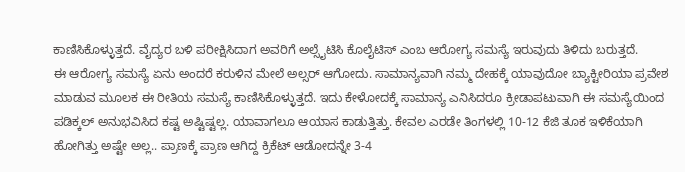ಕಾಣಿಸಿಕೊಳ್ಳುತ್ತದೆ. ವೈದ್ಯರ ಬಳಿ ಪರೀಕ್ಷಿಸಿದಾಗ ಅವರಿಗೆ ಅಲ್ಸೈಟಿಸಿ ಕೊಲೈಟಿಸ್ ಎಂಬ ಆರೋಗ್ಯ ಸಮಸ್ಯೆ ಇರುವುದು ತಿಳಿದು ಬರುತ್ತದೆ.
ಈ ಆರೋಗ್ಯ ಸಮಸ್ಯೆ ಏನು ಅಂದರೆ ಕರುಳಿನ ಮೇಲೆ ಅಲ್ಸರ್ ಆಗೋದು. ಸಾಮಾನ್ಯವಾಗಿ ನಮ್ಮ ದೇಹಕ್ಕೆ ಯಾವುದೋ ಬ್ಯಾಕ್ಟೀರಿಯಾ ಪ್ರವೇಶ ಮಾಡುವ ಮೂಲಕ ಈ ರೀತಿಯ ಸಮಸ್ಯೆ ಕಾಣಿಸಿಕೊಳ್ಳುತ್ತದೆ. ಇದು ಕೇಳೋದಕ್ಕೆ ಸಾಮಾನ್ಯ ಎನಿಸಿದರೂ ಕ್ರೀಡಾಪಟುವಾಗಿ ಈ ಸಮಸ್ಯೆಯಿಂದ ಪಡಿಕ್ಕಲ್ ಅನುಭವಿಸಿದ ಕಷ್ಟ ಅಷ್ಟಿಷ್ಟಲ್ಲ. ಯಾವಾಗಲೂ ಆಯಾಸ ಕಾಡುತ್ತಿತ್ತು. ಕೇವಲ ಎರಡೇ ತಿಂಗಳಲ್ಲಿ 10-12 ಕೆಜಿ ತೂಕ ಇಳಿಕೆಯಾಗಿ ಹೋಗಿತ್ತು ಅಷ್ಟೇ ಅಲ್ಲ.. ಪ್ರಾಣಕ್ಕೆ ಪ್ರಾಣ ಆಗಿದ್ದ ಕ್ರಿಕೆಟ್ ಆಡೋದನ್ನೇ 3-4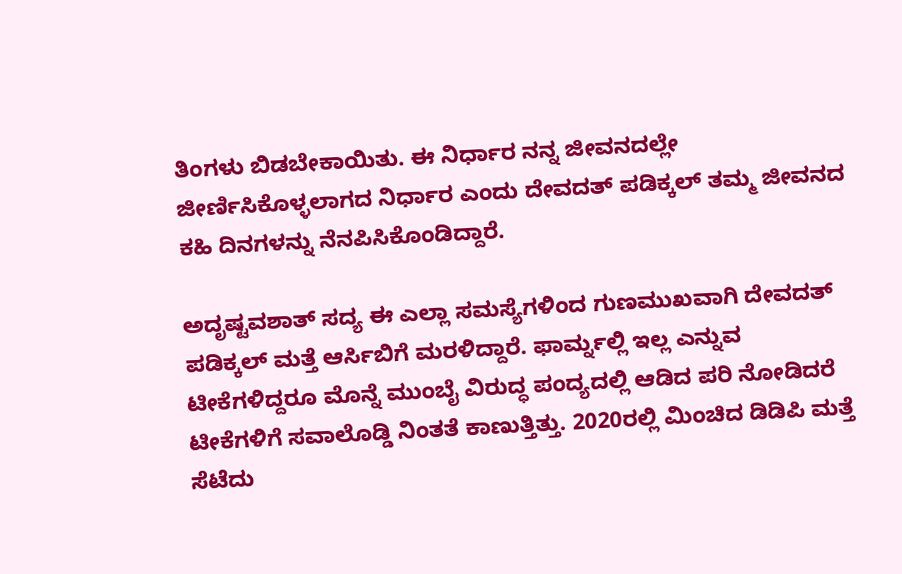ತಿಂಗಳು ಬಿಡಬೇಕಾಯಿತು. ಈ ನಿರ್ಧಾರ ನನ್ನ ಜೀವನದಲ್ಲೇ ಜೀರ್ಣಿಸಿಕೊಳ್ಳಲಾಗದ ನಿರ್ಧಾರ ಎಂದು ದೇವದತ್ ಪಡಿಕ್ಕಲ್ ತಮ್ಮ ಜೀವನದ ಕಹಿ ದಿನಗಳನ್ನು ನೆನಪಿಸಿಕೊಂಡಿದ್ದಾರೆ.

ಅದೃಷ್ಟವಶಾತ್ ಸದ್ಯ ಈ ಎಲ್ಲಾ ಸಮಸ್ಯೆಗಳಿಂದ ಗುಣಮುಖವಾಗಿ ದೇವದತ್ ಪಡಿಕ್ಕಲ್ ಮತ್ತೆ ಆರ್ಸಿಬಿಗೆ ಮರಳಿದ್ದಾರೆ. ಫಾರ್ಮ್ನಲ್ಲಿ ಇಲ್ಲ ಎನ್ನುವ ಟೀಕೆಗಳಿದ್ದರೂ ಮೊನ್ನೆ ಮುಂಬೈ ವಿರುದ್ಧ ಪಂದ್ಯದಲ್ಲಿ ಆಡಿದ ಪರಿ ನೋಡಿದರೆ ಟೀಕೆಗಳಿಗೆ ಸವಾಲೊಡ್ಡಿ ನಿಂತತೆ ಕಾಣುತ್ತಿತ್ತು. 2020ರಲ್ಲಿ ಮಿಂಚಿದ ಡಿಡಿಪಿ ಮತ್ತೆ ಸೆಟೆದು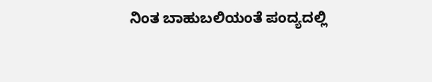ನಿಂತ ಬಾಹುಬಲಿಯಂತೆ ಪಂದ್ಯದಲ್ಲಿ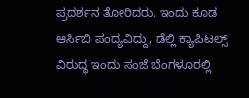ಪ್ರದರ್ಶನ ತೋರಿದರು. ಇಂದು ಕೂಡ ಆರ್ಸಿಬಿ ಪಂದ್ಯವಿದ್ದು, ಡೆಲ್ಲಿ ಕ್ಯಾಪಿಟಲ್ಸ್ ವಿರುದ್ಧ ಇಂದು ಸಂಜೆ ಬೆಂಗಳೂರಲ್ಲಿ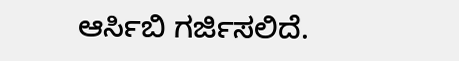ಆರ್ಸಿಬಿ ಗರ್ಜಿಸಲಿದೆ.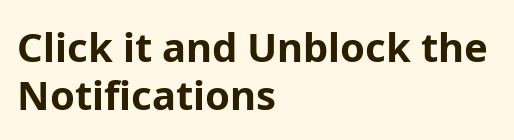Click it and Unblock the Notifications